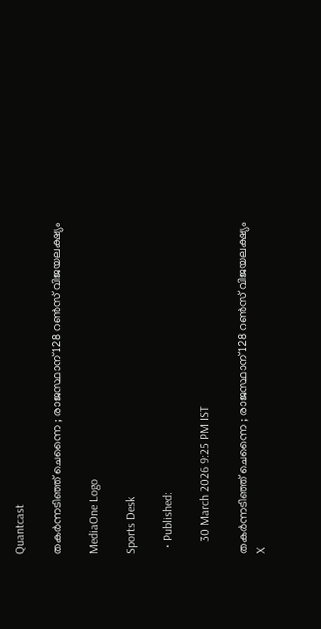Quantcast

തകർന്നടിഞ്ഞ് ചെന്നൈ ; രാജസ്ഥാന് 128 റൺസ് വിജയലക്ഷ്യം

MediaOne Logo

Sports Desk

  • Published:

    30 March 2026 9:25 PM IST

തകർന്നടിഞ്ഞ് ചെന്നൈ ; രാജസ്ഥാന് 128 റൺസ് വിജയലക്ഷ്യം
X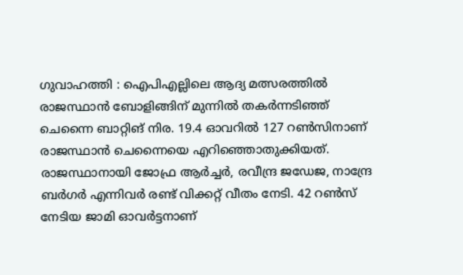ഗുവാഹത്തി : ഐപിഎല്ലിലെ ആദ്യ മത്സരത്തിൽ രാജസ്ഥാൻ ബോളിങ്ങിന് മുന്നിൽ തകർന്നടിഞ്ഞ് ചെന്നൈ ബാറ്റിങ് നിര. 19.4 ഓവറിൽ 127 റൺസിനാണ് രാജസ്ഥാൻ ചെന്നൈയെ എറിഞ്ഞൊതുക്കിയത്. രാജസ്ഥാനായി ജോഫ്ര ആർച്ചർ, രവീന്ദ്ര ജഡേജ, നാന്ദ്രേ ബർഗർ എന്നിവർ രണ്ട് വിക്കറ്റ് വീതം നേടി. 42 റൺസ് നേടിയ ജാമി ഓവർട്ടനാണ്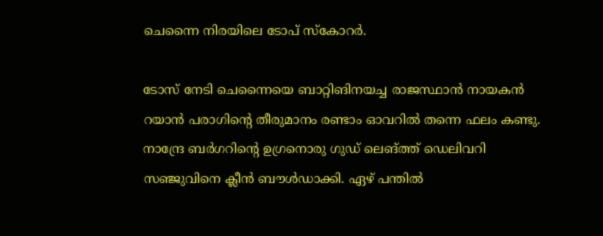ചെന്നൈ നിരയിലെ ടോപ് സ്‌കോറർ.

ടോസ് നേടി ചെന്നൈയെ ബാറ്റിങിനയച്ച രാജസ്ഥാൻ നായകൻ റയാൻ പരാഗിന്റെ തീരുമാനം രണ്ടാം ഓവറിൽ തന്നെ ഫലം കണ്ടു. നാന്ദ്രേ ബർഗറിന്റെ ഉഗ്രനൊരു ഗുഡ് ലെങ്ത്ത് ഡെലിവറി സഞ്ജുവിനെ ക്ലീൻ ബൗൾഡാക്കി. ഏഴ് പന്തിൽ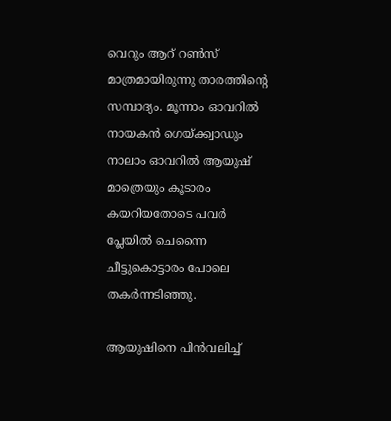വെറും ആറ് റൺസ് മാത്രമായിരുന്നു താരത്തിന്റെ സമ്പാദ്യം. മൂന്നാം ഓവറിൽ നായകൻ ഗെയ്ക്ക്വാഡും നാലാം ഓവറിൽ ആയുഷ് മാത്രെയും കൂടാരം കയറിയതോടെ പവർ പ്ലേയിൽ ചെന്നൈ ചീട്ടുകൊട്ടാരം പോലെ തകർന്നടിഞ്ഞു.

ആയുഷിനെ പിൻവലിച്ച്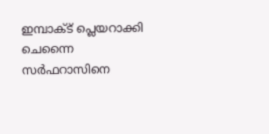ഇമ്പാക്ട് പ്ലെയറാക്കി ചെന്നൈ സർഫറാസിനെ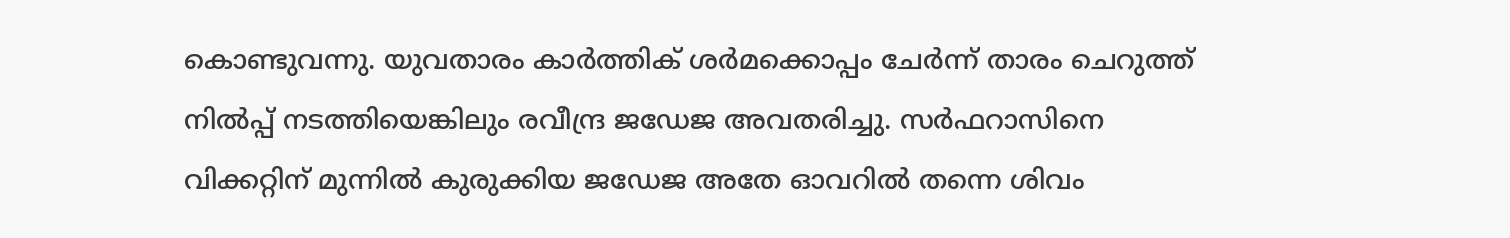കൊണ്ടുവന്നു. യുവതാരം കാർത്തിക് ശർമക്കൊപ്പം ചേർന്ന് താരം ചെറുത്ത് നിൽപ്പ് നടത്തിയെങ്കിലും രവീന്ദ്ര ജഡേജ അവതരിച്ചു. സർഫറാസിനെ വിക്കറ്റിന് മുന്നിൽ കുരുക്കിയ ജഡേജ അതേ ഓവറിൽ തന്നെ ശിവം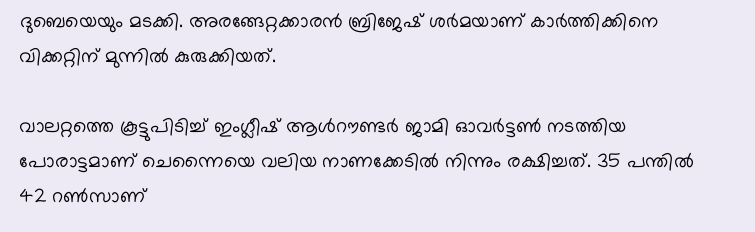ദുബെയെയും മടക്കി. അരങ്ങേറ്റക്കാരൻ ബ്രിജേഷ് ശർമയാണ് കാർത്തിക്കിനെ വിക്കറ്റിന് മുന്നിൽ കുരുക്കിയത്.

വാലറ്റത്തെ കൂട്ടുപിടിച്ച് ഇംഗ്ലീഷ് ആൾറൗണ്ടർ ജാമി ഓവർട്ടൺ നടത്തിയ പോരാട്ടമാണ് ചെന്നൈയെ വലിയ നാണക്കേടിൽ നിന്നും രക്ഷിച്ചത്. 35 പന്തിൽ 42 റൺസാണ്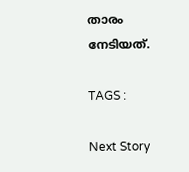താരം നേടിയത്.

TAGS :

Next Story